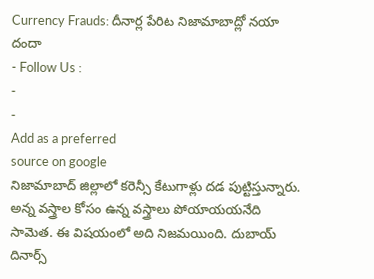Currency Frauds: దీనార్ల పేరిట నిజామాబాద్లో నయా దందా
- Follow Us :
-
-
Add as a preferred
source on google
నిజామాబాద్ జిల్లాలో కరెన్సీ కేటుగాళ్లు దడ పుట్టిస్తున్నారు. అన్న వస్త్రాల కోసం ఉన్న వస్త్రాలు పోయాయయనేది సామెత. ఈ విషయంలో అది నిజమయింది. దుబాయ్ దినార్స్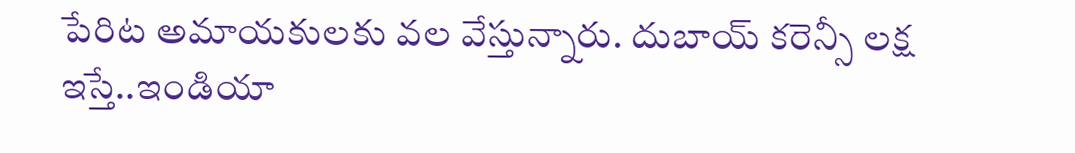పేరిట అమాయకులకు వల వేస్తున్నారు. దుబాయ్ కరెన్సీ లక్ష ఇస్తే..ఇండియా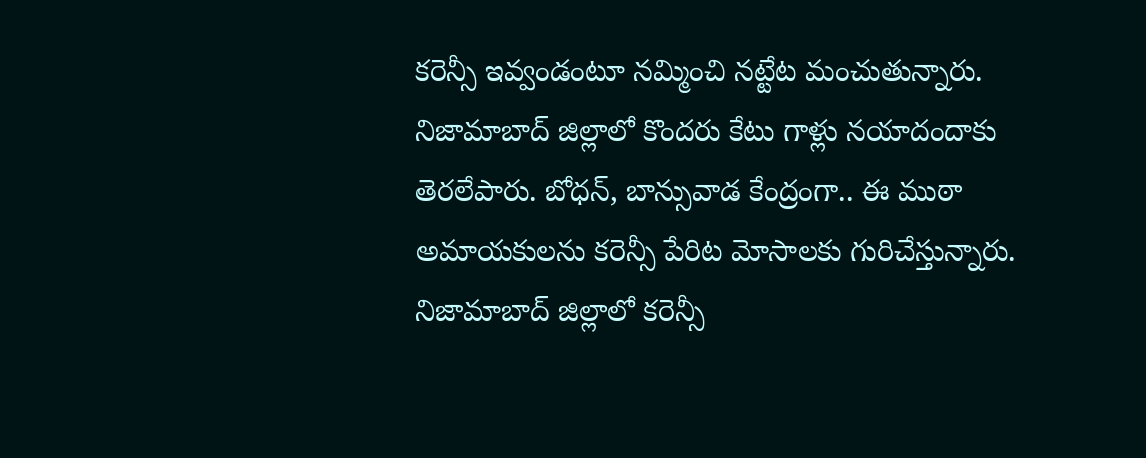కరెన్సీ ఇవ్వండంటూ నమ్మించి నట్టేట మంచుతున్నారు. నిజామాబాద్ జిల్లాలో కొందరు కేటు గాళ్లు నయాదందాకు తెరలేపారు. బోధన్, బాన్సువాడ కేంద్రంగా.. ఈ ముఠా అమాయకులను కరెన్సీ పేరిట మోసాలకు గురిచేస్తున్నారు.
నిజామాబాద్ జిల్లాలో కరెన్సీ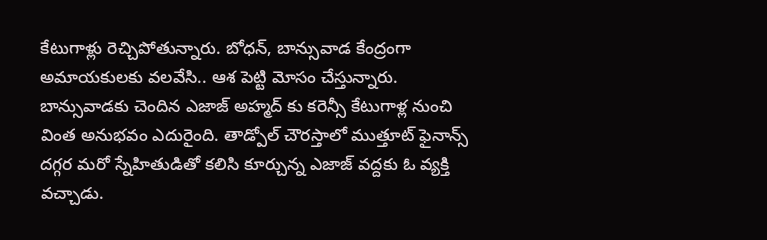కేటుగాళ్లు రెచ్చిపోతున్నారు. బోధన్, బాన్సువాడ కేంద్రంగా అమాయకులకు వలవేసి.. ఆశ పెట్టి మోసం చేస్తున్నారు. బాన్సువాడకు చెందిన ఎజాజ్ అహ్మద్ కు కరెన్సీ కేటుగాళ్ల నుంచి వింత అనుభవం ఎదురైంది. తాడ్పోల్ చౌరస్తాలో ముత్తూట్ ఫైనాన్స్ దగ్గర మరో స్నేహితుడితో కలిసి కూర్చున్న ఎజాజ్ వద్దకు ఓ వ్యక్తి వచ్చాడు.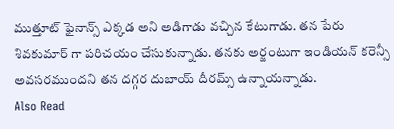ముత్తూట్ ఫైనాన్స్ ఎక్కడ అని అడిగాడు వచ్చిన కేటుగాడు. తన పేరు శివకుమార్ గా పరిచయం చేసుకున్నాడు. తనకు అర్జంటుగా ఇండియన్ కరెన్సీ అవసరముందని తన దగ్గర దుబాయ్ దీరమ్స్ ఉన్నాయన్నాడు.
Also Read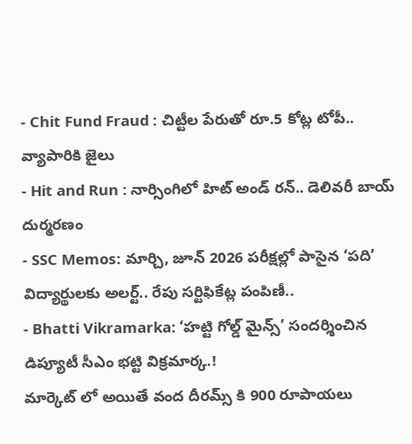- Chit Fund Fraud : చిట్టీల పేరుతో రూ.5 కోట్ల టోపీ.. వ్యాపారికి జైలు
- Hit and Run : నార్సింగిలో హిట్ అండ్ రన్.. డెలివరీ బాయ్ దుర్మరణం
- SSC Memos: మార్చి, జూన్ 2026 పరీక్షల్లో పాసైన ‘పది’ విద్యార్థులకు అలర్ట్.. రేపు సర్టిఫికేట్ల పంపిణీ..
- Bhatti Vikramarka: ‘హట్టి గోల్డ్ మైన్స్’ సందర్శించిన డిప్యూటీ సీఎం భట్టి విక్రమార్క.!
మార్కెట్ లో అయితే వంద దీరమ్స్ కి 900 రూపాయలు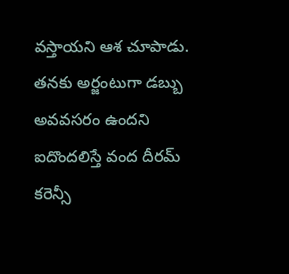వస్తాయని ఆశ చూపాడు. తనకు అర్జంటుగా డబ్బు అవవసరం ఉందని ఐదొందలిస్తే వంద దీరమ్ కరెన్సీ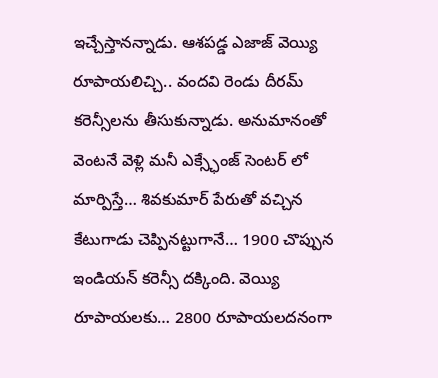ఇచ్చేస్తానన్నాడు. ఆశపడ్డ ఎజాజ్ వెయ్యి రూపాయలిచ్చి.. వందవి రెండు దీరమ్ కరెన్సీలను తీసుకున్నాడు. అనుమానంతో వెంటనే వెళ్లి మనీ ఎక్స్ఛేంజ్ సెంటర్ లో మార్పిస్తే… శివకుమార్ పేరుతో వచ్చిన కేటుగాడు చెప్పినట్టుగానే… 1900 చొప్పున ఇండియన్ కరెన్సీ దక్కింది. వెయ్యి రూపాయలకు… 2800 రూపాయలదనంగా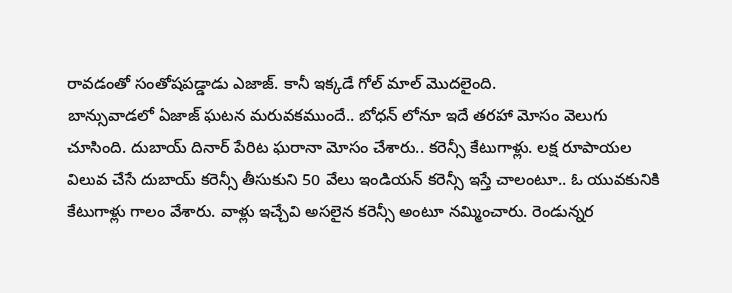రావడంతో సంతోషపడ్డాడు ఎజాజ్. కానీ ఇక్కడే గోల్ మాల్ మొదలైంది.
బాన్సువాడలో ఏజాజ్ ఘటన మరువకముందే.. బోధన్ లోనూ ఇదే తరహా మోసం వెలుగు చూసింది. దుబాయ్ దినార్ పేరిట ఘరానా మోసం చేశారు.. కరెన్సీ కేటుగాళ్లు. లక్ష రూపాయల విలువ చేసే దుబాయ్ కరెన్సీ తీసుకుని 50 వేలు ఇండియన్ కరెన్సీ ఇస్తే చాలంటూ.. ఓ యువకునికి కేటుగాళ్లు గాలం వేశారు. వాళ్లు ఇచ్చేవి అసలైన కరెన్సీ అంటూ నమ్మించారు. రెండున్నర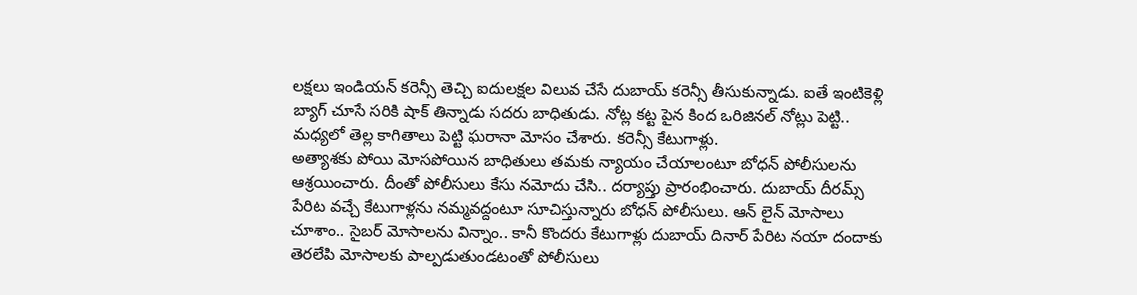లక్షలు ఇండియన్ కరెన్సీ తెచ్చి ఐదులక్షల విలువ చేసే దుబాయ్ కరెన్సీ తీసుకున్నాడు. ఐతే ఇంటికెళ్లి బ్యాగ్ చూసే సరికి షాక్ తిన్నాడు సదరు బాధితుడు. నోట్ల కట్ట పైన కింద ఒరిజినల్ నోట్లు పెట్టి.. మధ్యలో తెల్ల కాగితాలు పెట్టి ఘరానా మోసం చేశారు. కరెన్సీ కేటుగాళ్లు.
అత్యాశకు పోయి మోసపోయిన బాధితులు తమకు న్యాయం చేయాలంటూ బోధన్ పోలీసులను ఆశ్రయించారు. దీంతో పోలీసులు కేసు నమోదు చేసి.. దర్యాప్తు ప్రారంభించారు. దుబాయ్ దీరమ్స్ పేరిట వచ్చే కేటుగాళ్లను నమ్మవద్దంటూ సూచిస్తున్నారు బోధన్ పోలీసులు. ఆన్ లైన్ మోసాలు చూశాం.. సైబర్ మోసాలను విన్నాం.. కానీ కొందరు కేటుగాళ్లు దుబాయ్ దినార్ పేరిట నయా దందాకు తెరలేపి మోసాలకు పాల్పడుతుండటంతో పోలీసులు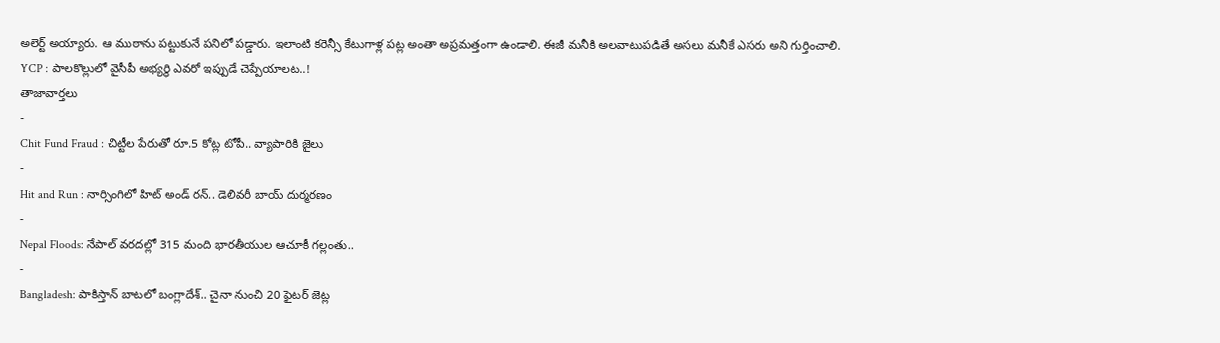అలెర్ట్ అయ్యారు. ఆ ముఠాను పట్టుకునే పనిలో పడ్డారు. ఇలాంటి కరెన్సీ కేటుగాళ్ల పట్ల అంతా అప్రమత్తంగా ఉండాలి. ఈజీ మనీకి అలవాటుపడితే అసలు మనీకే ఎసరు అని గుర్తించాలి.
YCP : పాలకొల్లులో వైసీపీ అభ్యర్థి ఎవరో ఇప్పుడే చెప్పేయాలట..!
తాజావార్తలు
-
Chit Fund Fraud : చిట్టీల పేరుతో రూ.5 కోట్ల టోపీ.. వ్యాపారికి జైలు
-
Hit and Run : నార్సింగిలో హిట్ అండ్ రన్.. డెలివరీ బాయ్ దుర్మరణం
-
Nepal Floods: నేపాల్ వరదల్లో 315 మంది భారతీయుల ఆచూకీ గల్లంతు..
-
Bangladesh: పాకిస్తాన్ బాటలో బంగ్లాదేశ్.. చైనా నుంచి 20 ఫైటర్ జెట్ల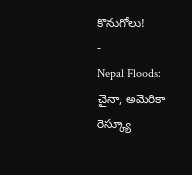కొనుగోలు!
-
Nepal Floods: చైనా, అమెరికా రెస్క్యూ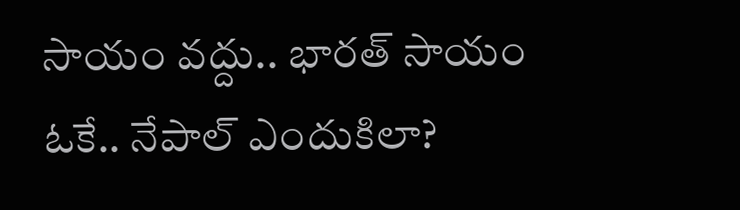సాయం వద్దు.. భారత్ సాయం ఓకే.. నేపాల్ ఎందుకిలా?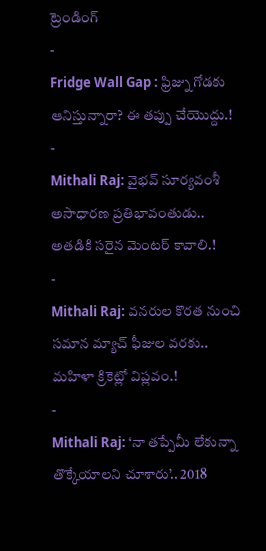ట్రెండింగ్
-
Fridge Wall Gap : ఫ్రిజ్ను గోడకు ఆనిస్తున్నారా? ఈ తప్పు చేయొద్దు.!
-
Mithali Raj: వైభవ్ సూర్యవంశీ అసాధారణ ప్రతిభావంతుడు.. అతడికి సరైన మెంటర్ కావాలి.!
-
Mithali Raj: వనరుల కొరత నుంచి సమాన మ్యాచ్ ఫీజుల వరకు.. మహిళా క్రికెట్లో విప్లవం.!
-
Mithali Raj: ‘నా తప్పేమీ లేకున్నా తొక్కేయాలని చూశారు’.. 2018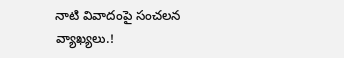నాటి వివాదంపై సంచలన వ్యాఖ్యలు.!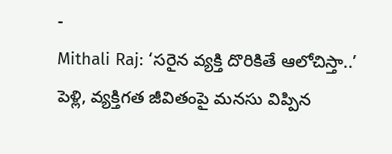-
Mithali Raj: ‘సరైన వ్యక్తి దొరికితే ఆలోచిస్తా..’ పెళ్లి, వ్యక్తిగత జీవితంపై మనసు విప్పిన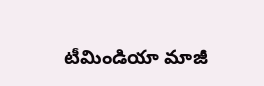టీమిండియా మాజీ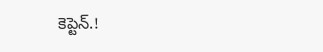కెప్టెన్.!